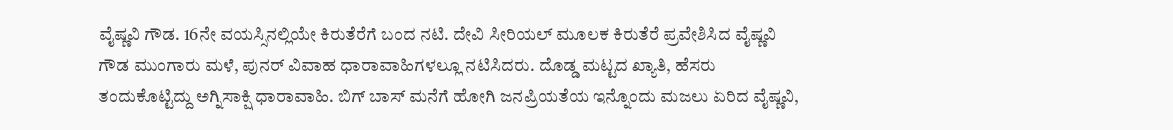ವೈಷ್ಣವಿ ಗೌಡ. 16ನೇ ವಯಸ್ಸಿನಲ್ಲಿಯೇ ಕಿರುತೆರೆಗೆ ಬಂದ ನಟಿ. ದೇವಿ ಸೀರಿಯಲ್ ಮೂಲಕ ಕಿರುತೆರೆ ಪ್ರವೇಶಿಸಿದ ವೈಷ್ಣವಿ ಗೌಡ ಮುಂಗಾರು ಮಳೆ, ಪುನರ್ ವಿವಾಹ ಧಾರಾವಾಹಿಗಳಲ್ಲೂ ನಟಿಸಿದರು. ದೊಡ್ಡ ಮಟ್ಟದ ಖ್ಯಾತಿ, ಹೆಸರು ತಂದುಕೊಟ್ಟಿದ್ದು ಅಗ್ನಿಸಾಕ್ಷಿ ಧಾರಾವಾಹಿ. ಬಿಗ್ ಬಾಸ್ ಮನೆಗೆ ಹೋಗಿ ಜನಪ್ರಿಯತೆಯ ಇನ್ನೊಂದು ಮಜಲು ಏರಿದ ವೈಷ್ಣವಿ,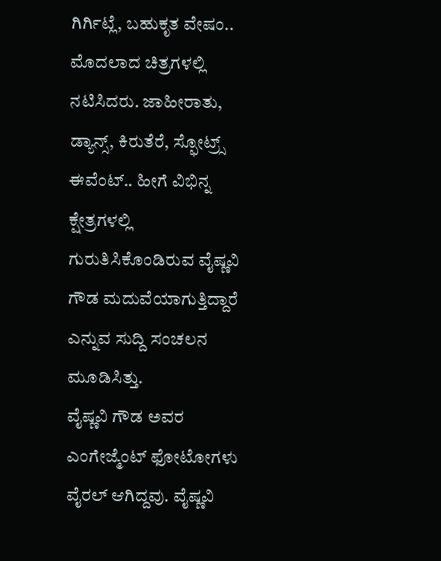ಗಿರ್ಗಿಟ್ಲೆ, ಬಹುಕೃತ ವೇಷಂ.. ಮೊದಲಾದ ಚಿತ್ರಗಳಲ್ಲಿ ನಟಿಸಿದರು. ಜಾಹೀರಾತು, ಡ್ಯಾನ್ಸ್, ಕಿರುತೆರೆ, ಸ್ಫೋಟ್ರ್ಸ್ ಈವೆಂಟ್.. ಹೀಗೆ ವಿಭಿನ್ನ ಕ್ಷೇತ್ರಗಳಲ್ಲಿ ಗುರುತಿಸಿಕೊಂಡಿರುವ ವೈಷ್ಣವಿ ಗೌಡ ಮದುವೆಯಾಗುತ್ತಿದ್ದಾರೆ ಎನ್ನುವ ಸುದ್ದಿ ಸಂಚಲನ ಮೂಡಿಸಿತ್ತು.
ವೈಷ್ಣವಿ ಗೌಡ ಅವರ ಎಂಗೇಜ್ಮೆಂಟ್ ಫೋಟೋಗಳು ವೈರಲ್ ಆಗಿದ್ದವು. ವೈಷ್ಣವಿ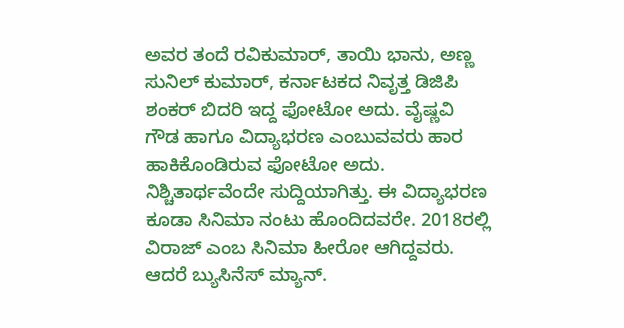ಅವರ ತಂದೆ ರವಿಕುಮಾರ್, ತಾಯಿ ಭಾನು, ಅಣ್ಣ ಸುನಿಲ್ ಕುಮಾರ್, ಕರ್ನಾಟಕದ ನಿವೃತ್ತ ಡಿಜಿಪಿ ಶಂಕರ್ ಬಿದರಿ ಇದ್ದ ಫೋಟೋ ಅದು. ವೈಷ್ಣವಿ ಗೌಡ ಹಾಗೂ ವಿದ್ಯಾಭರಣ ಎಂಬುವವರು ಹಾರ ಹಾಕಿಕೊಂಡಿರುವ ಫೋಟೋ ಅದು. ನಿಶ್ಚಿತಾರ್ಥವೆಂದೇ ಸುದ್ದಿಯಾಗಿತ್ತು. ಈ ವಿದ್ಯಾಭರಣ ಕೂಡಾ ಸಿನಿಮಾ ನಂಟು ಹೊಂದಿದವರೇ. 2018ರಲ್ಲಿ ವಿರಾಜ್ ಎಂಬ ಸಿನಿಮಾ ಹೀರೋ ಆಗಿದ್ದವರು. ಆದರೆ ಬ್ಯುಸಿನೆಸ್ ಮ್ಯಾನ್.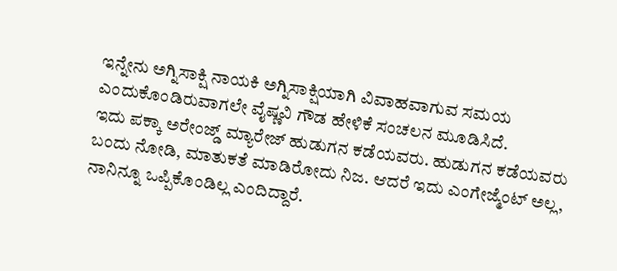ಇನ್ನೇನು ಅಗ್ನಿಸಾಕ್ಷಿ ನಾಯಕಿ ಅಗ್ನಿಸಾಕ್ಷಿಯಾಗಿ ವಿವಾಹವಾಗುವ ಸಮಯ ಎಂದುಕೊಂಡಿರುವಾಗಲೇ ವೈಷ್ಣವಿ ಗೌಡ ಹೇಳಿಕೆ ಸಂಚಲನ ಮೂಡಿಸಿದೆ.
ಇದು ಪಕ್ಕಾ ಅರೇಂಜ್ಡ್ ಮ್ಯಾರೇಜ್ ಹುಡುಗನ ಕಡೆಯವರು. ಹುಡುಗನ ಕಡೆಯವರು ಬಂದು ನೋಡಿ, ಮಾತುಕತೆ ಮಾಡಿರೋದು ನಿಜ. ಆದರೆ ಇದು ಎಂಗೇಜ್ಮೆಂಟ್ ಅಲ್ಲ, ನಾನಿನ್ನೂ ಒಪ್ಪಿಕೊಂಡಿಲ್ಲ ಎಂದಿದ್ದಾರೆ.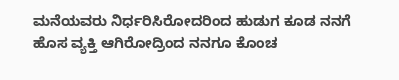ಮನೆಯವರು ನಿರ್ಧರಿಸಿರೋದರಿಂದ ಹುಡುಗ ಕೂಡ ನನಗೆ ಹೊಸ ವ್ಯಕ್ತಿ ಆಗಿರೋದ್ರಿಂದ ನನಗೂ ಕೊಂಚ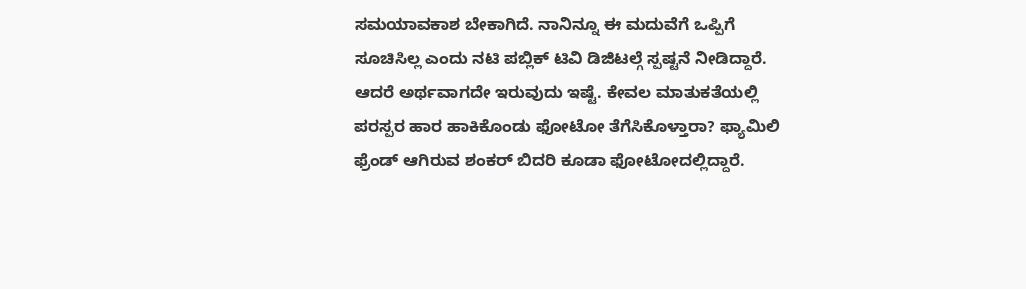ಸಮಯಾವಕಾಶ ಬೇಕಾಗಿದೆ. ನಾನಿನ್ನೂ ಈ ಮದುವೆಗೆ ಒಪ್ಪಿಗೆ ಸೂಚಿಸಿಲ್ಲ ಎಂದು ನಟಿ ಪಬ್ಲಿಕ್ ಟಿವಿ ಡಿಜಿಟಲ್ಗೆ ಸ್ಪಷ್ಟನೆ ನೀಡಿದ್ದಾರೆ.
ಆದರೆ ಅರ್ಥವಾಗದೇ ಇರುವುದು ಇಷ್ಟೆ. ಕೇವಲ ಮಾತುಕತೆಯಲ್ಲಿ ಪರಸ್ಪರ ಹಾರ ಹಾಕಿಕೊಂಡು ಫೋಟೋ ತೆಗೆಸಿಕೊಳ್ತಾರಾ? ಫ್ಯಾಮಿಲಿ ಫ್ರೆಂಡ್ ಆಗಿರುವ ಶಂಕರ್ ಬಿದರಿ ಕೂಡಾ ಫೋಟೋದಲ್ಲಿದ್ದಾರೆ.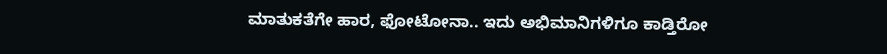ಮಾತುಕತೆಗೇ ಹಾರ, ಫೋಟೋನಾ.. ಇದು ಅಭಿಮಾನಿಗಳಿಗೂ ಕಾಡ್ತಿರೋ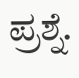ಪ್ರಶ್ನೆ.